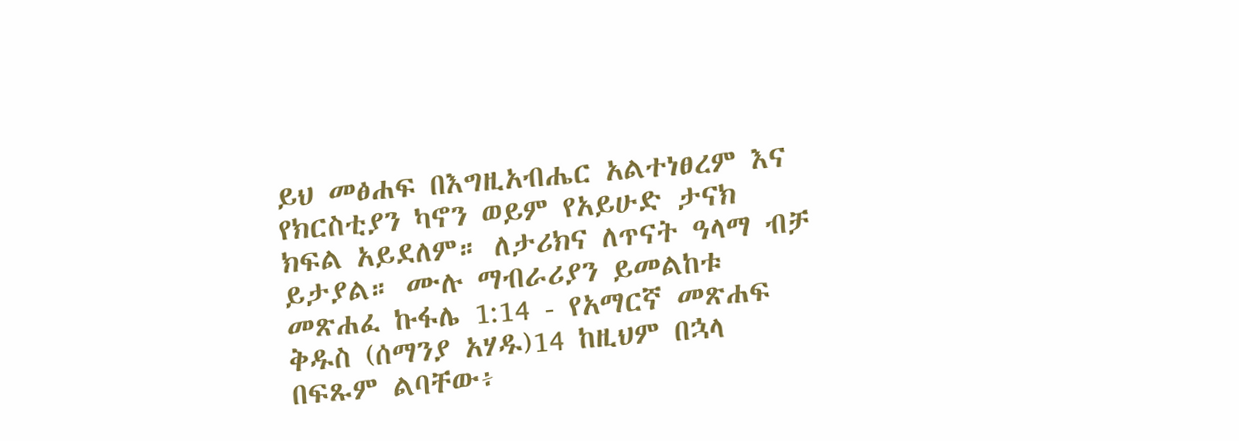ይህ መፅሐፍ በእግዚአብሔር አልተነፀረም እና የክርስቲያን ካኖን ወይም የአይሁድ ታናክ ክፍል አይደለም። ለታሪክና ለጥናት ዓላማ ብቻ ይታያል። ሙሉ ማብራሪያን ይመልከቱ መጽሐፈ ኩፋሌ 1:14 - የአማርኛ መጽሐፍ ቅዱስ (ሰማንያ አሃዱ)14 ከዚህም በኋላ በፍጹም ልባቸው፥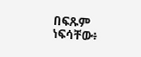በፍጹም ነፍሳቸው፥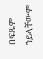በፍጹም ኀይላቸውም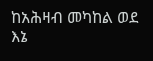ከአሕዛብ መካከል ወደ እኔ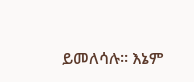ይመለሳሉ። እኔም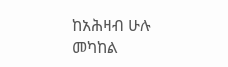ከአሕዛብ ሁሉ መካከል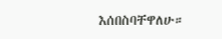እሰበስባቸዋለሁ።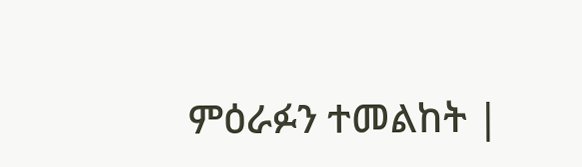ምዕራፉን ተመልከት |